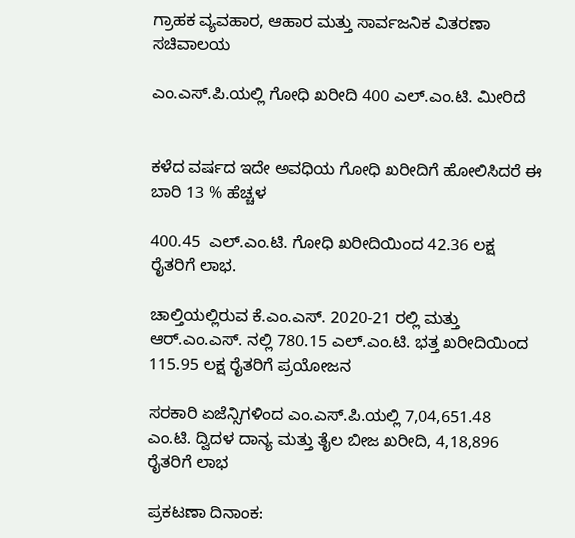ಗ್ರಾಹಕ ವ್ಯವಹಾರ, ಆಹಾರ ಮತ್ತು ಸಾರ್ವಜನಿಕ ವಿತರಣಾ ಸಚಿವಾಲಯ

ಎಂ.ಎಸ್.ಪಿ.ಯಲ್ಲಿ ಗೋಧಿ ಖರೀದಿ 400 ಎಲ್.ಎಂ.ಟಿ. ಮೀರಿದೆ


ಕಳೆದ ವರ್ಷದ ಇದೇ ಅವಧಿಯ ಗೋಧಿ ಖರೀದಿಗೆ ಹೋಲಿಸಿದರೆ ಈ ಬಾರಿ 13 % ಹೆಚ್ಚಳ

400.45  ಎಲ್.ಎಂ.ಟಿ. ಗೋಧಿ ಖರೀದಿಯಿಂದ 42.36 ಲಕ್ಷ ರೈತರಿಗೆ ಲಾಭ.

ಚಾಲ್ತಿಯಲ್ಲಿರುವ ಕೆ.ಎಂ.ಎಸ್. 2020-21 ರಲ್ಲಿ ಮತ್ತು ಆರ್.ಎಂ.ಎಸ್. ನಲ್ಲಿ 780.15 ಎಲ್.ಎಂ.ಟಿ. ಭತ್ತ ಖರೀದಿಯಿಂದ 115.95 ಲಕ್ಷ ರೈತರಿಗೆ ಪ್ರಯೋಜನ

ಸರಕಾರಿ ಏಜೆನ್ಸಿಗಳಿಂದ ಎಂ.ಎಸ್.ಪಿ.ಯಲ್ಲಿ 7,04,651.48 ಎಂ.ಟಿ. ದ್ವಿದಳ ದಾನ್ಯ ಮತ್ತು ತೈಲ ಬೀಜ ಖರೀದಿ, 4,18,896 ರೈತರಿಗೆ ಲಾಭ

ಪ್ರಕಟಣಾ ದಿನಾಂಕ: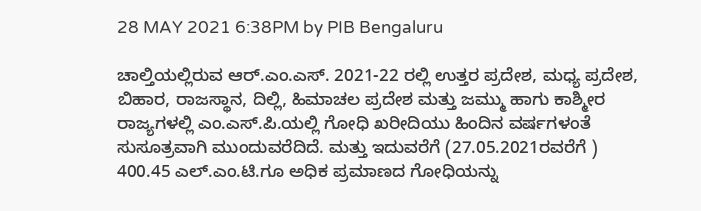28 MAY 2021 6:38PM by PIB Bengaluru

ಚಾಲ್ತಿಯಲ್ಲಿರುವ ಆರ್.ಎಂ.ಎಸ್. 2021-22 ರಲ್ಲಿ ಉತ್ತರ ಪ್ರದೇಶ, ಮಧ್ಯ ಪ್ರದೇಶ, ಬಿಹಾರ, ರಾಜಸ್ಥಾನ, ದಿಲ್ಲಿ, ಹಿಮಾಚಲ ಪ್ರದೇಶ ಮತ್ತು ಜಮ್ಮು ಹಾಗು ಕಾಶ್ಮೀರ ರಾಜ್ಯಗಳಲ್ಲಿ ಎಂ.ಎಸ್.ಪಿ.ಯಲ್ಲಿ ಗೋಧಿ ಖರೀದಿಯು ಹಿಂದಿನ ವರ್ಷಗಳಂತೆ  ಸುಸೂತ್ರವಾಗಿ ಮುಂದುವರೆದಿದೆ. ಮತ್ತು ಇದುವರೆಗೆ (27.05.2021ರವರೆಗೆ ) 400.45 ಎಲ್.ಎಂ.ಟಿ.ಗೂ ಅಧಿಕ ಪ್ರಮಾಣದ ಗೋಧಿಯನ್ನು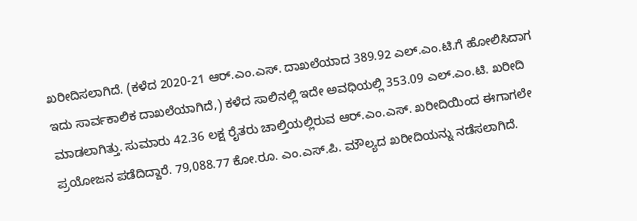ಖರೀದಿಸಲಾಗಿದೆ. (ಕಳೆದ 2020-21 ಆರ್.ಎಂ.ಎಸ್. ದಾಖಲೆಯಾದ 389.92 ಎಲ್.ಎಂ.ಟಿ.ಗೆ ಹೋಲಿಸಿದಾಗ ಇದು ಸಾರ್ವಕಾಲಿಕ ದಾಖಲೆಯಾಗಿದೆ,) ಕಳೆದ ಸಾಲಿನಲ್ಲಿ ಇದೇ ಅವಧಿಯಲ್ಲಿ 353.09 ಎಲ್.ಎಂ.ಟಿ. ಖರೀದಿ ಮಾಡಲಾಗಿತ್ತು. ಸುಮಾರು 42.36 ಲಕ್ಷ ರೈತರು ಚಾಲ್ತಿಯಲ್ಲಿರುವ ಆರ್.ಎಂ.ಎಸ್. ಖರೀದಿಯಿಂದ ಈಗಾಗಲೇ ಪ್ರಯೋಜನ ಪಡೆದಿದ್ದಾರೆ. 79,088.77 ಕೋ.ರೂ. ಎಂ.ಎಸ್.ಪಿ. ಮೌಲ್ಯದ ಖರೀದಿಯನ್ನು ನಡೆಸಲಾಗಿದೆ.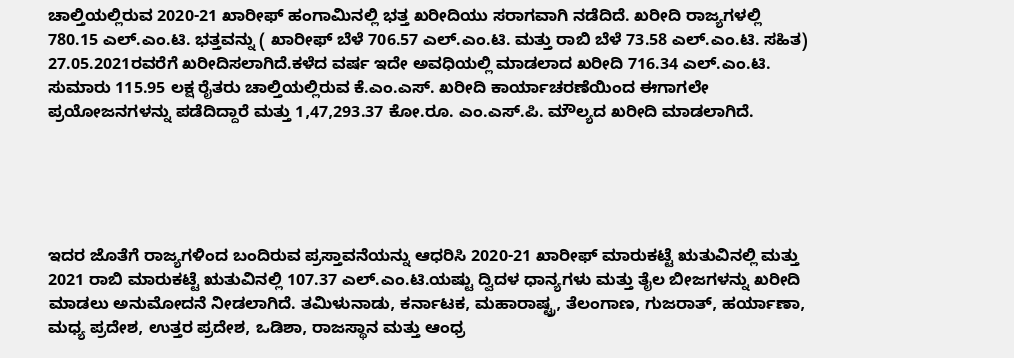ಚಾಲ್ತಿಯಲ್ಲಿರುವ 2020-21 ಖಾರೀಫ್ ಹಂಗಾಮಿನಲ್ಲಿ ಭತ್ತ ಖರೀದಿಯು ಸರಾಗವಾಗಿ ನಡೆದಿದೆ. ಖರೀದಿ ರಾಜ್ಯಗಳಲ್ಲಿ 780.15 ಎಲ್.ಎಂ.ಟಿ. ಭತ್ತವನ್ನು ( ಖಾರೀಫ್ ಬೆಳೆ 706.57 ಎಲ್.ಎಂ.ಟಿ. ಮತ್ತು ರಾಬಿ ಬೆಳೆ 73.58 ಎಲ್.ಎಂ.ಟಿ. ಸಹಿತ) 27.05.2021ರವರೆಗೆ ಖರೀದಿಸಲಾಗಿದೆ.ಕಳೆದ ವರ್ಷ ಇದೇ ಅವಧಿಯಲ್ಲಿ ಮಾಡಲಾದ ಖರೀದಿ 716.34 ಎಲ್.ಎಂ.ಟಿ. ಸುಮಾರು 115.95 ಲಕ್ಷ ರೈತರು ಚಾಲ್ತಿಯಲ್ಲಿರುವ ಕೆ.ಎಂ.ಎಸ್. ಖರೀದಿ ಕಾರ್ಯಾಚರಣೆಯಿಂದ ಈಗಾಗಲೇ ಪ್ರಯೋಜನಗಳನ್ನು ಪಡೆದಿದ್ದಾರೆ ಮತ್ತು 1,47,293.37 ಕೋ.ರೂ. ಎಂ.ಎಸ್.ಪಿ. ಮೌಲ್ಯದ ಖರೀದಿ ಮಾಡಲಾಗಿದೆ.





ಇದರ ಜೊತೆಗೆ ರಾಜ್ಯಗಳಿಂದ ಬಂದಿರುವ ಪ್ರಸ್ತಾವನೆಯನ್ನು ಆಧರಿಸಿ 2020-21 ಖಾರೀಫ್ ಮಾರುಕಟ್ಟೆ ಋತುವಿನಲ್ಲಿ ಮತ್ತು 2021 ರಾಬಿ ಮಾರುಕಟ್ಟೆ ಋತುವಿನಲ್ಲಿ 107.37 ಎಲ್.ಎಂ.ಟಿ.ಯಷ್ಟು ದ್ವಿದಳ ಧಾನ್ಯಗಳು ಮತ್ತು ತೈಲ ಬೀಜಗಳನ್ನು ಖರೀದಿ ಮಾಡಲು ಅನುಮೋದನೆ ನೀಡಲಾಗಿದೆ. ತಮಿಳುನಾಡು, ಕರ್ನಾಟಕ, ಮಹಾರಾಷ್ಟ್ರ, ತೆಲಂಗಾಣ, ಗುಜರಾತ್, ಹರ್ಯಾಣಾ, ಮಧ್ಯ ಪ್ರದೇಶ, ಉತ್ತರ ಪ್ರದೇಶ, ಒಡಿಶಾ, ರಾಜಸ್ಥಾನ ಮತ್ತು ಆಂಧ್ರ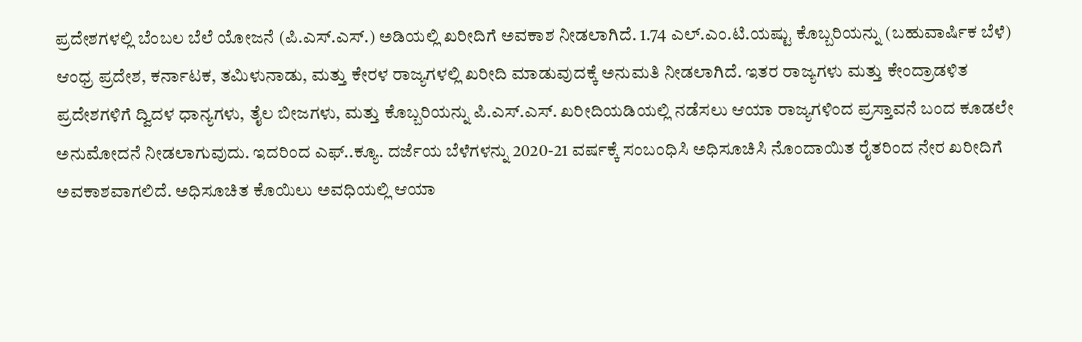ಪ್ರದೇಶಗಳಲ್ಲಿ ಬೆಂಬಲ ಬೆಲೆ ಯೋಜನೆ (ಪಿ.ಎಸ್.ಎಸ್.) ಅಡಿಯಲ್ಲಿ ಖರೀದಿಗೆ ಅವಕಾಶ ನೀಡಲಾಗಿದೆ. 1.74 ಎಲ್.ಎಂ.ಟಿ.ಯಷ್ಟು ಕೊಬ್ಬರಿಯನ್ನು (ಬಹುವಾರ್ಷಿಕ ಬೆಳೆ) ಆಂಧ್ರ ಪ್ರದೇಶ, ಕರ್ನಾಟಕ, ತಮಿಳುನಾಡು, ಮತ್ತು ಕೇರಳ ರಾಜ್ಯಗಳಲ್ಲಿ ಖರೀದಿ ಮಾಡುವುದಕ್ಕೆ ಅನುಮತಿ ನೀಡಲಾಗಿದೆ. ಇತರ ರಾಜ್ಯಗಳು ಮತ್ತು ಕೇಂದ್ರಾಡಳಿತ ಪ್ರದೇಶಗಳಿಗೆ ದ್ವಿದಳ ಧಾನ್ಯಗಳು, ತೈಲ ಬೀಜಗಳು, ಮತ್ತು ಕೊಬ್ಬರಿಯನ್ನು ಪಿ.ಎಸ್.ಎಸ್. ಖರೀದಿಯಡಿಯಲ್ಲಿ ನಡೆಸಲು ಆಯಾ ರಾಜ್ಯಗಳಿಂದ ಪ್ರಸ್ತಾವನೆ ಬಂದ ಕೂಡಲೇ ಅನುಮೋದನೆ ನೀಡಲಾಗುವುದು. ಇದರಿಂದ ಎಫ್..ಕ್ಯೂ. ದರ್ಜೆಯ ಬೆಳೆಗಳನ್ನು 2020-21 ವರ್ಷಕ್ಕೆ ಸಂಬಂಧಿಸಿ ಅಧಿಸೂಚಿಸಿ ನೊಂದಾಯಿತ ರೈತರಿಂದ ನೇರ ಖರೀದಿಗೆ ಅವಕಾಶವಾಗಲಿದೆ. ಅಧಿಸೂಚಿತ ಕೊಯಿಲು ಅವಧಿಯಲ್ಲಿ ಆಯಾ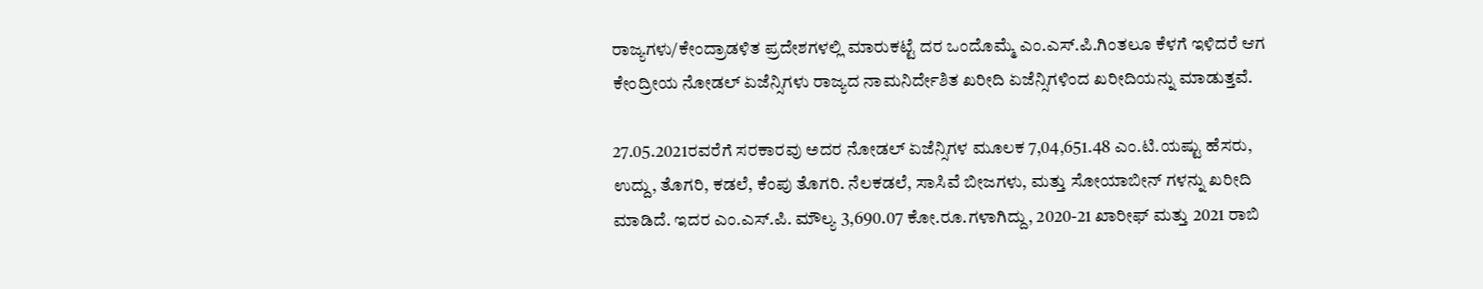ರಾಜ್ಯಗಳು/ಕೇಂದ್ರಾಡಳಿತ ಪ್ರದೇಶಗಳಲ್ಲಿ ಮಾರುಕಟ್ಟೆ ದರ ಒಂದೊಮ್ಮೆ ಎಂ.ಎಸ್.ಪಿ.ಗಿಂತಲೂ ಕೆಳಗೆ ಇಳಿದರೆ ಆಗ ಕೇಂದ್ರೀಯ ನೋಡಲ್ ಏಜೆನ್ಸಿಗಳು ರಾಜ್ಯದ ನಾಮನಿರ್ದೇಶಿತ ಖರೀದಿ ಏಜೆನ್ಸಿಗಳಿಂದ ಖರೀದಿಯನ್ನು ಮಾಡುತ್ತವೆ.

27.05.2021ರವರೆಗೆ ಸರಕಾರವು ಅದರ ನೋಡಲ್ ಏಜೆನ್ಸಿಗಳ ಮೂಲಕ 7,04,651.48 ಎಂ.ಟಿ.ಯಷ್ಟು ಹೆಸರು, ಉದ್ದು, ತೊಗರಿ, ಕಡಲೆ, ಕೆಂಪು ತೊಗರಿ. ನೆಲಕಡಲೆ, ಸಾಸಿವೆ ಬೀಜಗಳು, ಮತ್ತು ಸೋಯಾಬೀನ್ ಗಳನ್ನು ಖರೀದಿ ಮಾಡಿದೆ. ಇದರ ಎಂ.ಎಸ್.ಪಿ. ಮೌಲ್ಯ 3,690.07 ಕೋ.ರೂ.ಗಳಾಗಿದ್ದು, 2020-21 ಖಾರೀಫ್ ಮತ್ತು 2021 ರಾಬಿ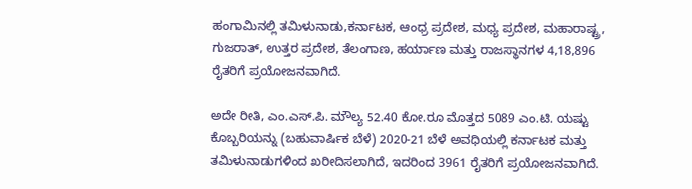ಹಂಗಾಮಿನಲ್ಲಿ ತಮಿಳುನಾಡು,ಕರ್ನಾಟಕ, ಆಂಧ್ರ ಪ್ರದೇಶ, ಮಧ್ಯ ಪ್ರದೇಶ, ಮಹಾರಾಷ್ಟ್ರ, ಗುಜರಾತ್, ಉತ್ತರ ಪ್ರದೇಶ, ತೆಲಂಗಾಣ, ಹರ್ಯಾಣ ಮತ್ತು ರಾಜಸ್ಥಾನಗಳ 4,18,896 ರೈತರಿಗೆ ಪ್ರಯೋಜನವಾಗಿದೆ.

ಅದೇ ರೀತಿ, ಎಂ.ಎಸ್.ಪಿ. ಮೌಲ್ಯ 52.40 ಕೋ.ರೂ ಮೊತ್ತದ 5089 ಎಂ.ಟಿ. ಯಷ್ಟು ಕೊಬ್ಬರಿಯನ್ನು (ಬಹುವಾರ್ಷಿಕ ಬೆಳೆ) 2020-21 ಬೆಳೆ ಅವಧಿಯಲ್ಲಿ ಕರ್ನಾಟಕ ಮತ್ತು ತಮಿಳುನಾಡುಗಳಿಂದ ಖರೀದಿಸಲಾಗಿದೆ, ಇದರಿಂದ 3961 ರೈತರಿಗೆ ಪ್ರಯೋಜನವಾಗಿದೆ.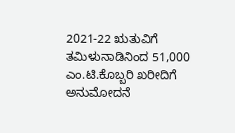2021-22 ಋತುವಿಗೆ ತಮಿಳುನಾಡಿನಿಂದ 51,000 ಎಂ.ಟಿ.ಕೊಬ್ಬರಿ ಖರೀದಿಗೆ ಅನುಮೋದನೆ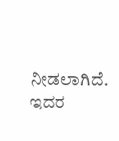ನೀಡಲಾಗಿದೆ. ಇದರ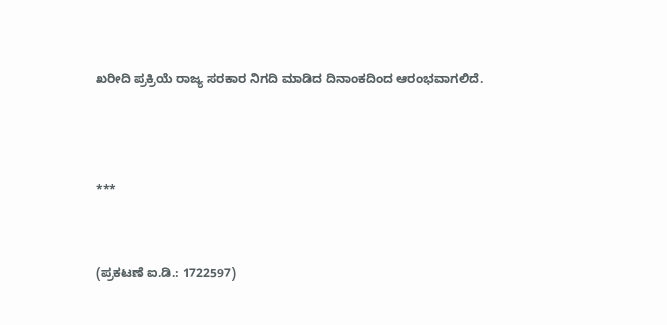ಖರೀದಿ ಪ್ರಕ್ರಿಯೆ ರಾಜ್ಯ ಸರಕಾರ ನಿಗದಿ ಮಾಡಿದ ದಿನಾಂಕದಿಂದ ಆರಂಭವಾಗಲಿದೆ.



***


(ಪ್ರಕಟಣೆ ಐ.ಡಿ.: 1722597)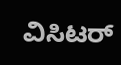ವಿಸಿಟರ್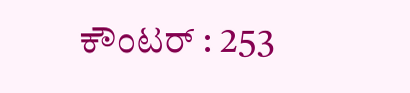ಕೌಂಟರ್ : 253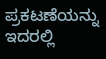ಪ್ರಕಟಣೆಯನ್ನು ಇದರಲ್ಲಿ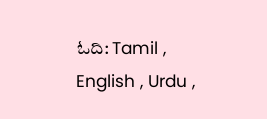ಓದಿ: Tamil , English , Urdu ,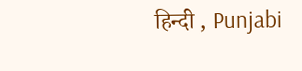हिन्दी , Punjabi